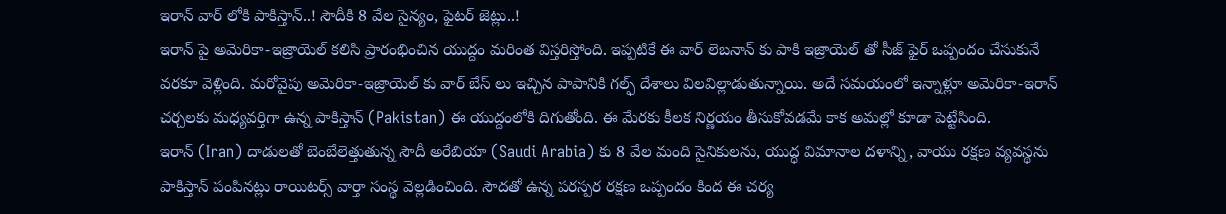ఇరాన్ వార్ లోకి పాకిస్తాన్..! సౌదీకి 8 వేల సైన్యం, ఫైటర్ జెట్లు..!
ఇరాన్ పై అమెరికా-ఇజ్రాయెల్ కలిసి ప్రారంభించిన యుద్దం మరింత విస్తరిస్తోంది. ఇప్పటికే ఈ వార్ లెబనాన్ కు పాకి ఇజ్రాయెల్ తో సీజ్ ఫైర్ ఒప్పందం చేసుకునే వరకూ వెళ్లింది. మరోవైపు అమెరికా-ఇజ్రాయెల్ కు వార్ బేస్ లు ఇచ్చిన పాపానికి గల్ఫ్ దేశాలు విలవిల్లాడుతున్నాయి. అదే సమయంలో ఇన్నాళ్లూ అమెరికా-ఇరాన్ చర్చలకు మధ్యవర్తిగా ఉన్న పాకిస్తాన్ (Pakistan) ఈ యుద్దంలోకి దిగుతోంది. ఈ మేరకు కీలక నిర్ణయం తీసుకోవడమే కాక అమల్లో కూడా పెట్టేసింది.
ఇరాన్ (Iran) దాడులతో బెంబేలెత్తుతున్న సౌదీ అరేబియా (Saudi Arabia) కు 8 వేల మంది సైనికులను, యుద్ధ విమానాల దళాన్ని, వాయు రక్షణ వ్యవస్థను పాకిస్తాన్ పంపినట్లు రాయిటర్స్ వార్తా సంస్థ వెల్లడించింది. సౌదతో ఉన్న పరస్పర రక్షణ ఒప్పందం కింద ఈ చర్య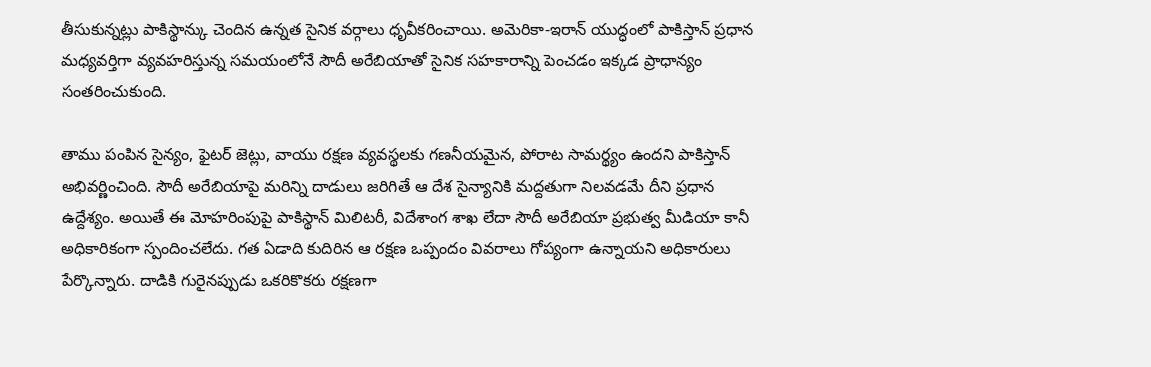తీసుకున్నట్లు పాకిస్థాన్కు చెందిన ఉన్నత సైనిక వర్గాలు ధృవీకరించాయి. అమెరికా-ఇరాన్ యుద్ధంలో పాకిస్తాన్ ప్రధాన మధ్యవర్తిగా వ్యవహరిస్తున్న సమయంలోనే సౌదీ అరేబియాతో సైనిక సహకారాన్ని పెంచడం ఇక్కడ ప్రాధాన్యం సంతరించుకుంది.

తాము పంపిన సైన్యం, ఫైటర్ జెట్లు, వాయు రక్షణ వ్యవస్థలకు గణనీయమైన, పోరాట సామర్థ్యం ఉందని పాకిస్తాన్ అభివర్ణించింది. సౌదీ అరేబియాపై మరిన్ని దాడులు జరిగితే ఆ దేశ సైన్యానికి మద్దతుగా నిలవడమే దీని ప్రధాన ఉద్దేశ్యం. అయితే ఈ మోహరింపుపై పాకిస్థాన్ మిలిటరీ, విదేశాంగ శాఖ లేదా సౌదీ అరేబియా ప్రభుత్వ మీడియా కానీ అధికారికంగా స్పందించలేదు. గత ఏడాది కుదిరిన ఆ రక్షణ ఒప్పందం వివరాలు గోప్యంగా ఉన్నాయని అధికారులు పేర్కొన్నారు. దాడికి గురైనప్పుడు ఒకరికొకరు రక్షణగా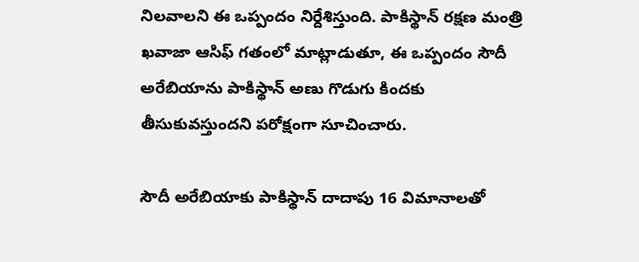నిలవాలని ఈ ఒప్పందం నిర్దేశిస్తుంది. పాకిస్థాన్ రక్షణ మంత్రి ఖవాజా ఆసిఫ్ గతంలో మాట్లాడుతూ, ఈ ఒప్పందం సౌదీ అరేబియాను పాకిస్థాన్ అణు గొడుగు కిందకు తీసుకువస్తుందని పరోక్షంగా సూచించారు.

సౌదీ అరేబియాకు పాకిస్థాన్ దాదాపు 16 విమానాలతో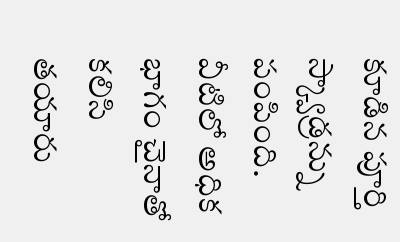కూడిన పూర్తి స్క్వాడ్రన్ను పంపింది. వీటిలో అధిక భాగం చైనాతో కలిసి తయారు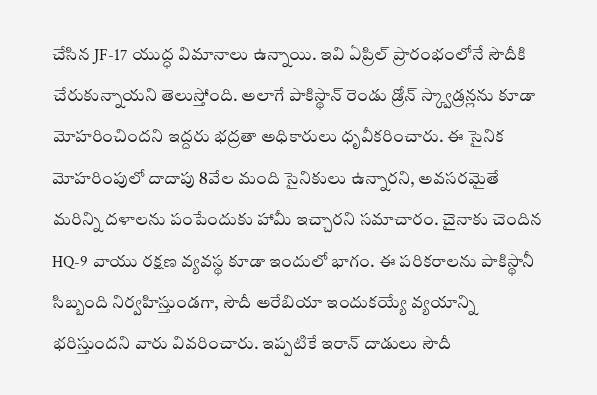చేసిన JF-17 యుద్ధ విమానాలు ఉన్నాయి. ఇవి ఏప్రిల్ ప్రారంభంలోనే సౌదీకి చేరుకున్నాయని తెలుస్తోంది. అలాగే పాకిస్థాన్ రెండు డ్రోన్ స్క్వాడ్రన్లను కూడా మోహరించిందని ఇద్దరు భద్రతా అధికారులు ధృవీకరించారు. ఈ సైనిక మోహరింపులో దాదాపు 8వేల మంది సైనికులు ఉన్నారని, అవసరమైతే మరిన్ని దళాలను పంపేందుకు హామీ ఇచ్చారని సమాచారం. చైనాకు చెందిన HQ-9 వాయు రక్షణ వ్యవస్థ కూడా ఇందులో భాగం. ఈ పరికరాలను పాకిస్థానీ సిబ్బంది నిర్వహిస్తుండగా, సౌదీ అరేబియా ఇందుకయ్యే వ్యయాన్ని భరిస్తుందని వారు వివరించారు. ఇప్పటికే ఇరాన్ దాడులు సౌదీ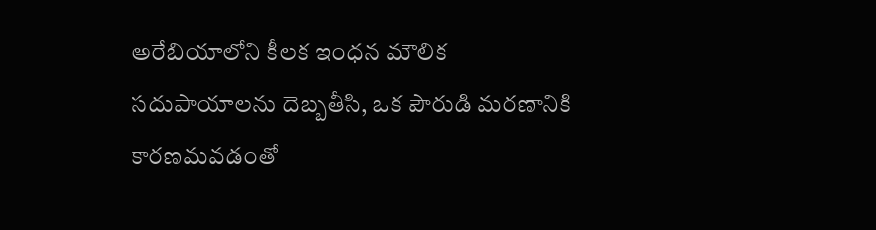అరేబియాలోని కీలక ఇంధన మౌలిక సదుపాయాలను దెబ్బతీసి, ఒక పౌరుడి మరణానికి కారణమవడంతో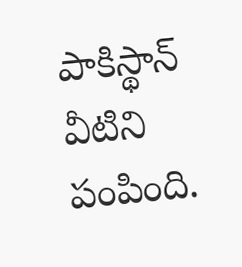పాకిస్థాన్ వీటిని పంపింది.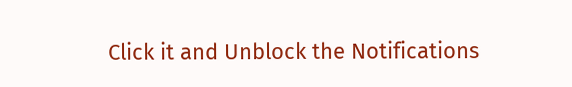Click it and Unblock the Notifications